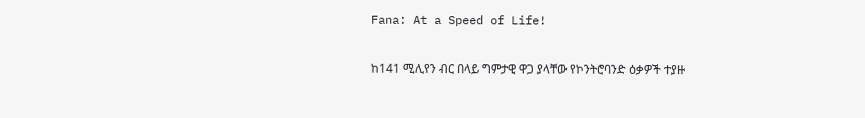Fana: At a Speed of Life!

ከ141 ሚሊየን ብር በላይ ግምታዊ ዋጋ ያላቸው የኮንትሮባንድ ዕቃዎች ተያዙ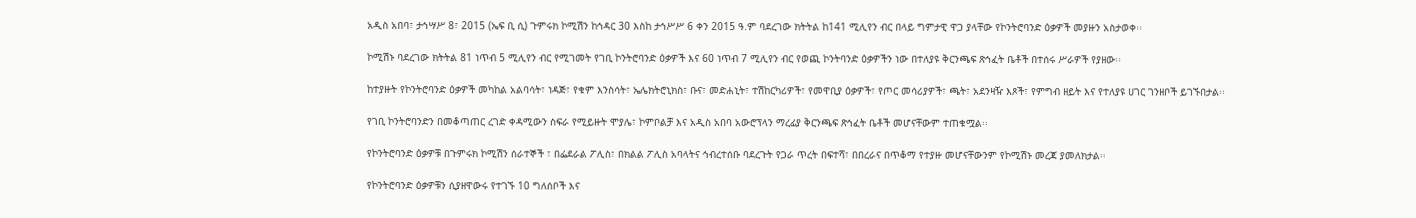አዲስ አበባ፣ ታኅሣሥ 8፣ 2015 (ኤፍ ቢ ሲ) ጉምሩክ ኮሚሽን ከኅዳር 30 እስከ ታኅሥሥ 6 ቀን 2015 ዓ.ም ባደረገው ክትትል ከ141 ሚሊየን ብር በላይ ግምታዊ ዋጋ ያላቸው የኮንትሮባንድ ዕቃዎች መያዙን አስታወቀ፡፡

ኮሚሽኑ ባደረገው ክትትል 81 ነጥብ 5 ሚሊየን ብር የሚገመት የገቢ ኮንትሮባንድ ዕቃዎች እና 60 ነጥብ 7 ሚሊየን ብር የወጪ ኮንትባንድ ዕቃዎችን ነው በተለያዩ ቅርንጫፍ ጽኅፈት ቤቶች በተሰሩ ሥራዎች የያዘው፡፡

ከተያዙት የኮንትሮባንድ ዕቃዎች መካከል አልባሳት፣ ነዳጅ፣ የቁም እንስሳት፣ ኤሌክትሮኒክስ፣ ቡና፣ መድሐኒት፣ ተሽከርካሪዎች፣ የመዋቢያ ዕቃዎች፣ የጦር መሳሪያዎች፣ ጫት፣ አደንዛዥ እጾች፣ የምግብ ዘይት እና የተለያዩ ሀገር ገንዘቦች ይገኙበታል፡፡

የገቢ ኮንትሮባንድን በመቆጣጠር ረገድ ቀዳሚውን ስፍራ የሚይዙት ሞያሌ፣ ኮምቦልቻ እና አዲስ አበባ አውሮፕላን ማረፊያ ቅርንጫፍ ጽኅፈት ቤቶች መሆናቸውም ተጠቁሟል፡፡

የኮንትሮባንድ ዕቃዎቹ በጉምሩክ ኮሚሽን ሰራተኞች ፣ በፌደራል ፖሊስ፣ በክልል ፖሊስ አባላትና ኅብረተሰቡ ባደረጉት የጋራ ጥረት በፍተሻ፣ በበረራና በጥቆማ የተያዙ መሆናቸውንም የኮሚሽኑ መረጃ ያመለክታል፡፡

የኮንትሮባንድ ዕቃዎቹን ሲያዘዋውሩ የተገኙ 10 ግለሰቦች እና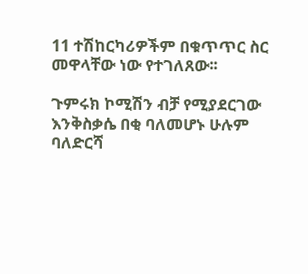11 ተሽከርካሪዎችም በቁጥጥር ስር መዋላቸው ነው የተገለጸው፡፡

ጉምሩክ ኮሚሽን ብቻ የሚያደርገው እንቅስቃሴ በቂ ባለመሆኑ ሁሉም ባለድርሻ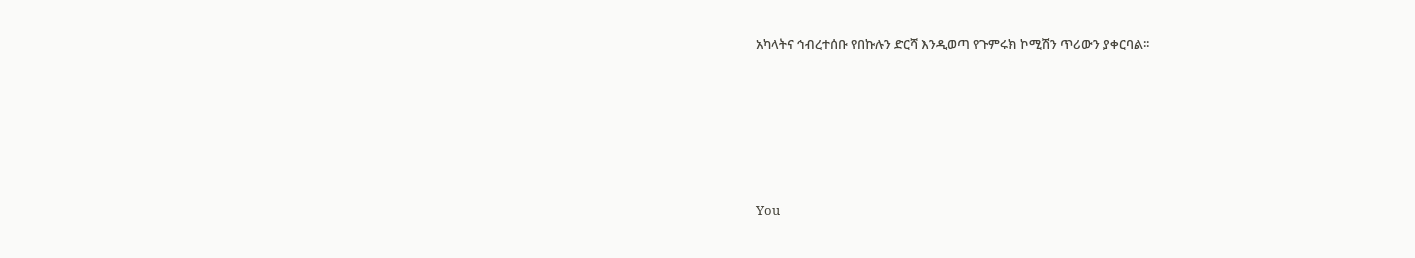አካላትና ኅብረተሰቡ የበኩሉን ድርሻ እንዲወጣ የጉምሩክ ኮሚሽን ጥሪውን ያቀርባል፡፡







You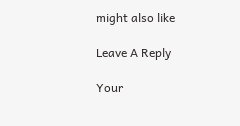might also like

Leave A Reply

Your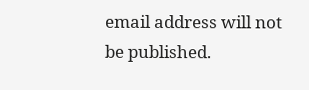email address will not be published.